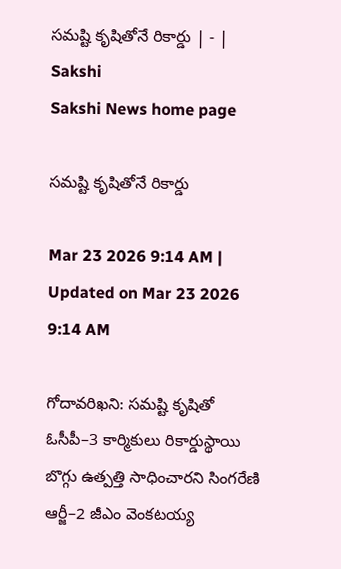సమష్టి కృషితోనే రికార్డు | - | Sakshi
Sakshi News home page

సమష్టి కృషితోనే రికార్డు

Mar 23 2026 9:14 AM | Updated on Mar 23 2026 9:14 AM

గోదావరిఖని: సమష్టి కృషితో ఓసీపీ–3 కార్మికులు రికార్డుస్థాయి బొగ్గు ఉత్పత్తి సాధించారని సింగరేణి ఆర్జీ–2 జీఎం వెంకటయ్య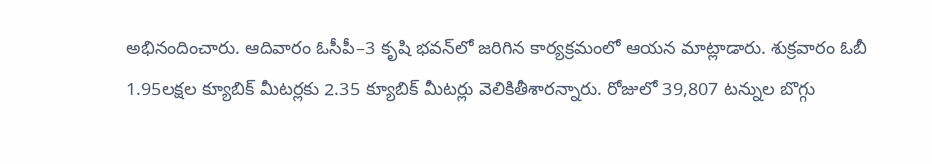అభినందించారు. ఆదివారం ఓసీపీ–3 కృషి భవన్‌లో జరిగిన కార్యక్రమంలో ఆయన మాట్లాడారు. శుక్రవారం ఓబీ 1.95లక్షల క్యూబిక్‌ మీటర్లకు 2.35 క్యూబిక్‌ మీటర్లు వెలికితీశారన్నారు. రోజులో 39,807 టన్నుల బొగ్గు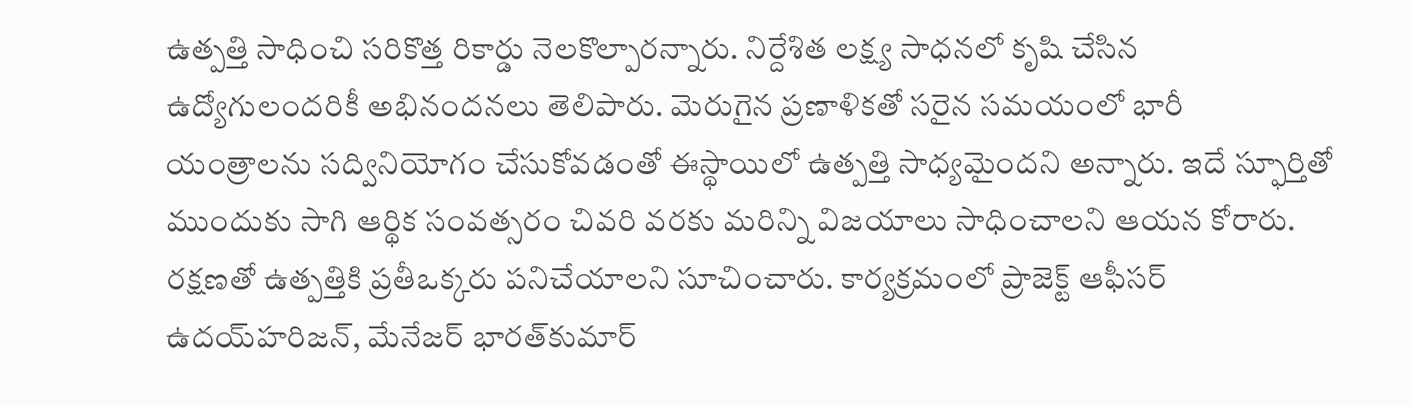ఉత్పత్తి సాధించి సరికొత్త రికార్డు నెలకొల్పారన్నారు. నిర్దేశిత లక్ష్య సాధనలో కృషి చేసిన ఉద్యోగులందరికీ అభినందనలు తెలిపారు. మెరుగైన ప్రణాళికతో సరైన సమయంలో భారీ యంత్రాలను సద్వినియోగం చేసుకోవడంతో ఈస్థాయిలో ఉత్పత్తి సాధ్యమైందని అన్నారు. ఇదే స్ఫూర్తితో ముందుకు సాగి ఆర్థిక సంవత్సరం చివరి వరకు మరిన్ని విజయాలు సాధించాలని ఆయన కోరారు. రక్షణతో ఉత్పత్తికి ప్రతీఒక్కరు పనిచేయాలని సూచించారు. కార్యక్రమంలో ప్రాజెక్ట్‌ ఆఫీసర్‌ ఉదయ్‌హరిజన్‌, మేనేజర్‌ భారత్‌కుమార్‌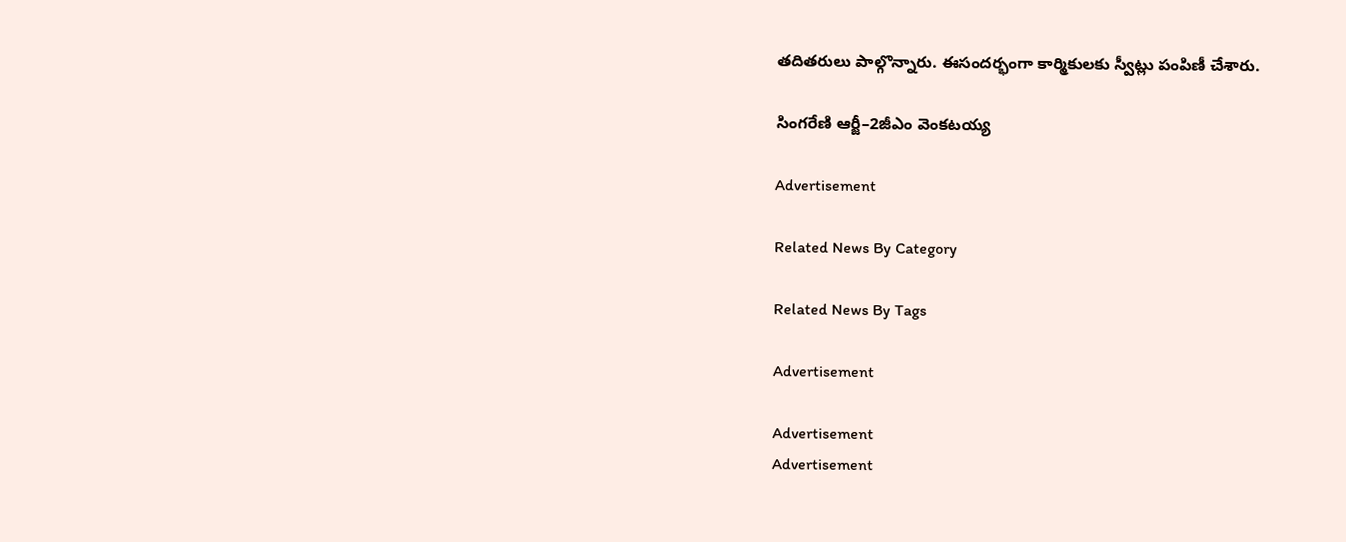తదితరులు పాల్గొన్నారు. ఈసందర్భంగా కార్మికులకు స్వీట్లు పంపిణీ చేశారు.

సింగరేణి ఆర్జీ–2జీఎం వెంకటయ్య

Advertisement

Related News By Category

Related News By Tags

Advertisement

Advertisement
Advertisement